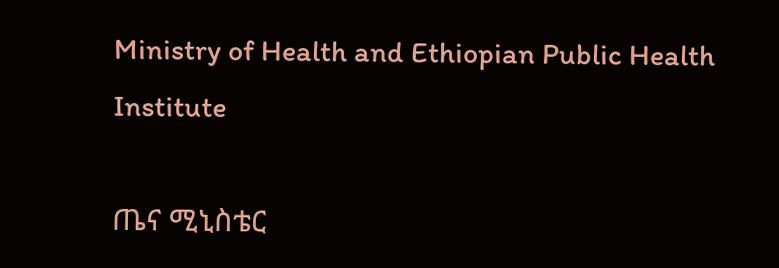Ministry of Health and Ethiopian Public Health Institute

ጤና ሚኒስቴር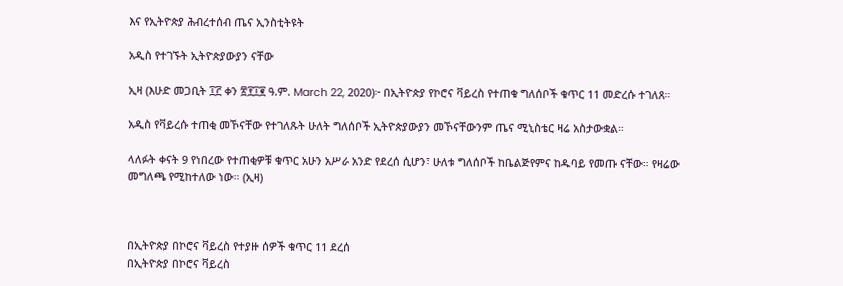እና የኢትዮጵያ ሕብረተሰብ ጤና ኢንስቲትዩት

አዲስ የተገኙት ኢትዮጵያውያን ናቸው

ኢዛ (እሁድ መጋቢት ፲፫ ቀን ፳፻፲፪ ዓ.ም. March 22, 2020)፦ በኢትዮጵያ የኮሮና ቫይረስ የተጠቁ ግለሰቦች ቁጥር 11 መድረሱ ተገለጸ።

አዲስ የቫይረሱ ተጠቂ መኾናቸው የተገለጹት ሁለት ግለሰቦች ኢትዮጵያውያን መኾናቸውንም ጤና ሚኒስቴር ዛሬ አስታውቋል።

ላለፉት ቀናት 9 የነበረው የተጠቂዎቹ ቁጥር አሁን አሥራ አንድ የደረሰ ሲሆን፣ ሁለቱ ግለሰቦች ከቤልጅየምና ከዱባይ የመጡ ናቸው። የዛሬው መግለጫ የሚከተለው ነው። (ኢዛ)



በኢትዮጵያ በኮሮና ቫይረስ የተያዙ ሰዎች ቁጥር 11 ደረሰ
በኢትዮጵያ በኮሮና ቫይረስ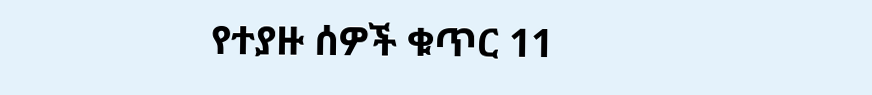የተያዙ ሰዎች ቁጥር 11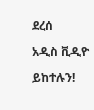ደረሰ

አዲስ ቪዲዮ

ይከተሉን!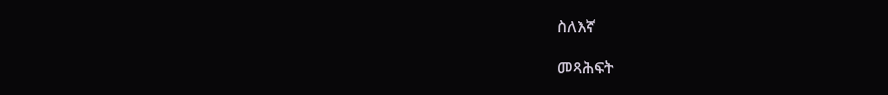ስለእኛ

መጻሕፍት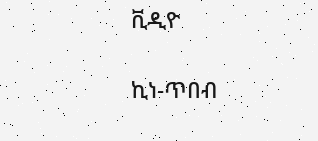ቪዲዮ

ኪነ-ጥበብ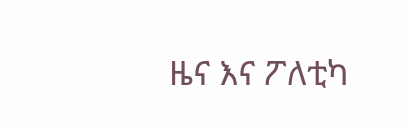ዜና እና ፖለቲካ